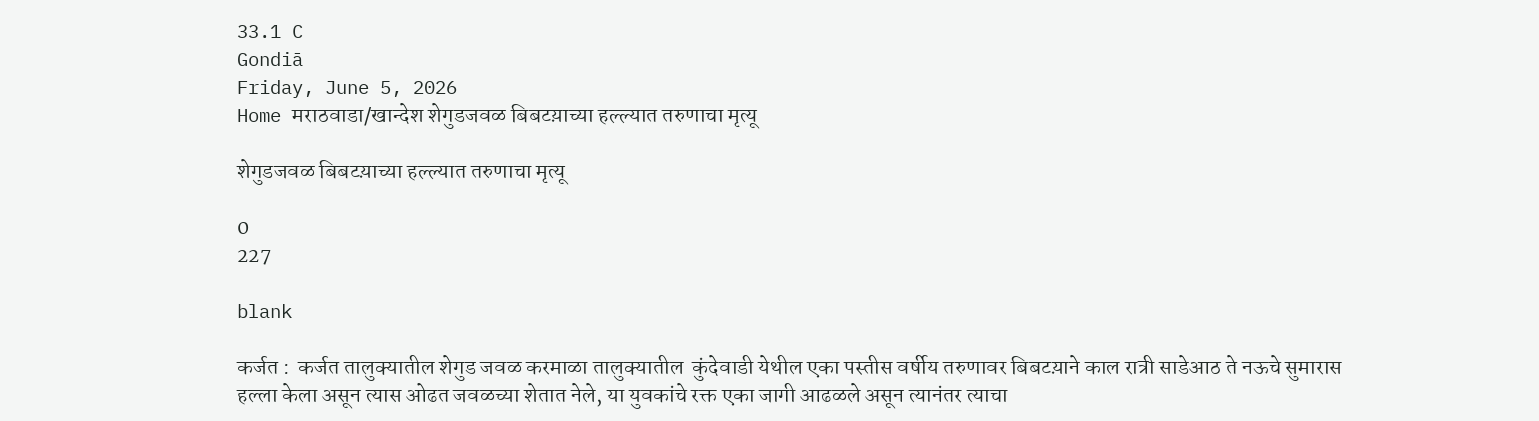33.1 C
Gondiā
Friday, June 5, 2026
Home मराठवाडा/खान्देश शेगुडजवळ बिबटय़ाच्या हल्ल्यात तरुणाचा मृत्यू

शेगुडजवळ बिबटय़ाच्या हल्ल्यात तरुणाचा मृत्यू

0
227

blank

कर्जत :  कर्जत तालुक्यातील शेगुड जवळ करमाळा तालुक्यातील  कुंदेवाडी येथील एका पस्तीस वर्षीय तरुणावर बिबटय़ाने काल रात्री साडेआठ ते नऊचे सुमारास हल्ला केला असून त्यास ओढत जवळच्या शेतात नेले, या युवकांचे रक्त एका जागी आढळले असून त्यानंतर त्याचा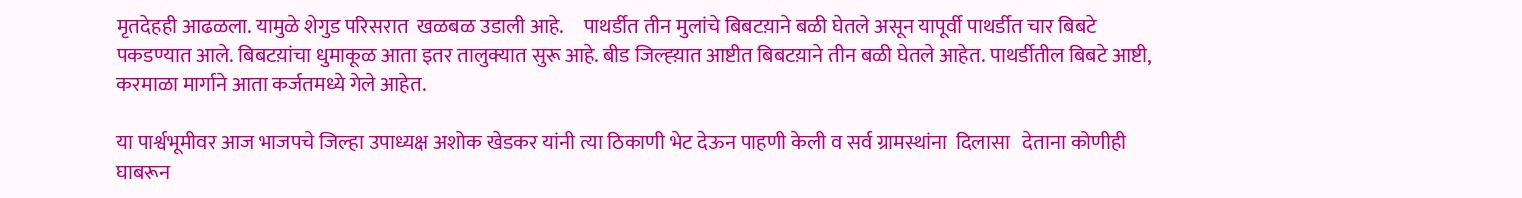मृतदेहही आढळला. यामुळे शेगुड परिसरात  खळबळ उडाली आहे.     पाथर्डीत तीन मुलांचे बिबटय़ाने बळी घेतले असून यापूर्वी पाथर्डीत चार बिबटे पकडण्यात आले. बिबटय़ांचा धुमाकूळ आता इतर तालुक्यात सुरू आहे. बीड जिल्ह्य़ात आष्टीत बिबटय़ाने तीन बळी घेतले आहेत. पाथर्डीतील बिबटे आष्टी, करमाळा मार्गाने आता कर्जतमध्ये गेले आहेत.

या पार्श्वभूमीवर आज भाजपचे जिल्हा उपाध्यक्ष अशोक खेडकर यांनी त्या ठिकाणी भेट देऊन पाहणी केली व सर्व ग्रामस्थांना  दिलासा   देताना कोणीही घाबरून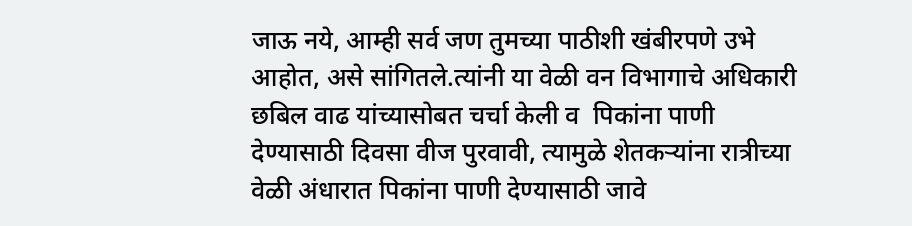जाऊ नये, आम्ही सर्व जण तुमच्या पाठीशी खंबीरपणे उभे आहोत, असे सांगितले.त्यांनी या वेळी वन विभागाचे अधिकारी छबिल वाढ यांच्यासोबत चर्चा केली व  पिकांना पाणी देण्यासाठी दिवसा वीज पुरवावी, त्यामुळे शेतकऱ्यांना रात्रीच्या वेळी अंधारात पिकांना पाणी देण्यासाठी जावे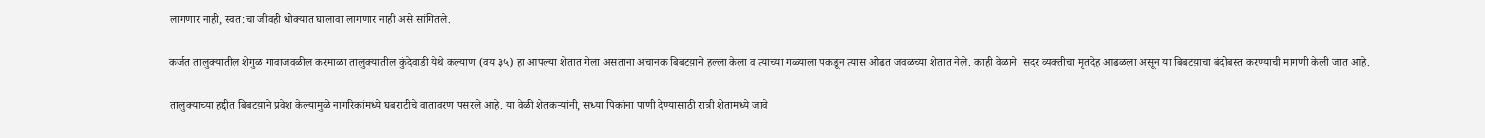लागणार नाही, स्वत:चा जीवही धोक्यात घालावा लागणार नाही असे सांगितले.

कर्जत तालुक्यातील शेगुळ गावाजवळील करमाळा तालुक्यातील कुंदेवाडी येथे कल्याण (वय ३५) हा आपल्या शेतात गेला असताना अचानक बिबटय़ाने हल्ला केला व त्याच्या गळ्याला पकडून त्यास ओढत जवळच्या शेतात नेले. काही वेळाने  सदर व्यक्तीचा मृतदेह आढळला असून या बिबटय़ाचा बंदोबस्त करण्याची मागणी केली जात आहे.

तालुक्याच्या हद्दीत बिबटय़ाने प्रवेश केल्यामुळे नागरिकांमध्ये घबराटीचे वातावरण पसरले आहे. या वेळी शेतकऱ्यांनी, सध्या पिकांना पाणी देण्यासाठी रात्री शेतामध्ये जावे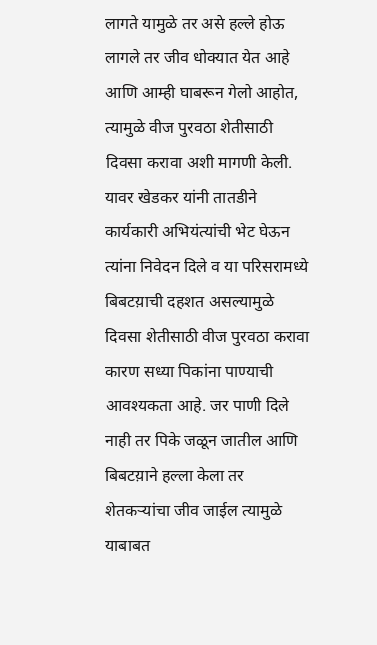लागते यामुळे तर असे हल्ले होऊ लागले तर जीव धोक्यात येत आहे आणि आम्ही घाबरून गेलो आहोत, त्यामुळे वीज पुरवठा शेतीसाठी दिवसा करावा अशी मागणी केली. यावर खेडकर यांनी तातडीने कार्यकारी अभियंत्यांची भेट घेऊन त्यांना निवेदन दिले व या परिसरामध्ये बिबटय़ाची दहशत असल्यामुळे दिवसा शेतीसाठी वीज पुरवठा करावा कारण सध्या पिकांना पाण्याची आवश्यकता आहे. जर पाणी दिले नाही तर पिके जळून जातील आणि बिबटय़ाने हल्ला केला तर शेतकऱ्यांचा जीव जाईल त्यामुळे याबाबत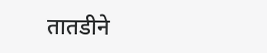तातडीने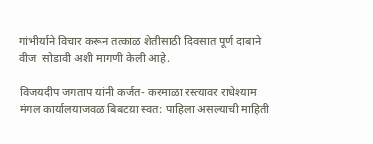गांभीर्याने विचार करून तत्काळ शेतीसाठी दिवसात पूर्ण दाबाने वीज  सोडावी अशी मागणी केली आहे.

विजयदीप जगताप यांनी कर्जत- करमाळा रस्त्यावर राधेश्याम मंगल कार्यालयाजवळ बिबटय़ा स्वत: पाहिला असल्याची माहिती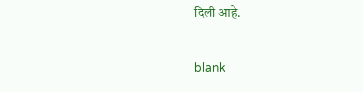दिली आहे.

blank